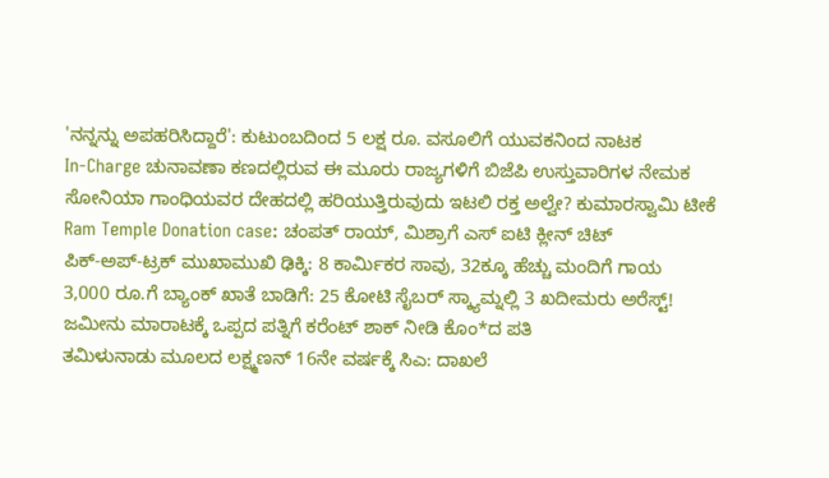'ನನ್ನನ್ನು ಅಪಹರಿಸಿದ್ದಾರೆ': ಕುಟುಂಬದಿಂದ 5 ಲಕ್ಷ ರೂ. ವಸೂಲಿಗೆ ಯುವಕನಿಂದ ನಾಟಕ
In-Charge ಚುನಾವಣಾ ಕಣದಲ್ಲಿರುವ ಈ ಮೂರು ರಾಜ್ಯಗಳಿಗೆ ಬಿಜೆಪಿ ಉಸ್ತುವಾರಿಗಳ ನೇಮಕ
ಸೋನಿಯಾ ಗಾಂಧಿಯವರ ದೇಹದಲ್ಲಿ ಹರಿಯುತ್ತಿರುವುದು ಇಟಲಿ ರಕ್ತ ಅಲ್ವೇ? ಕುಮಾರಸ್ವಾಮಿ ಟೀಕೆ
Ram Temple Donation case: ಚಂಪತ್ ರಾಯ್, ಮಿಶ್ರಾಗೆ ಎಸ್ ಐಟಿ ಕ್ಲೀನ್ ಚಿಟ್
ಪಿಕ್-ಅಪ್-ಟ್ರಕ್ ಮುಖಾಮುಖಿ ಢಿಕ್ಕಿ: 8 ಕಾರ್ಮಿಕರ ಸಾವು, 32ಕ್ಕೂ ಹೆಚ್ಚು ಮಂದಿಗೆ ಗಾಯ
3,000 ರೂ.ಗೆ ಬ್ಯಾಂಕ್ ಖಾತೆ ಬಾಡಿಗೆ: 25 ಕೋಟಿ ಸೈಬರ್ ಸ್ಕ್ಯಾಮ್ನಲ್ಲಿ 3 ಖದೀಮರು ಅರೆಸ್ಟ್!
ಜಮೀನು ಮಾರಾಟಕ್ಕೆ ಒಪ್ಪದ ಪತ್ನಿಗೆ ಕರೆಂಟ್ ಶಾಕ್ ನೀಡಿ ಕೊಂ*ದ ಪತಿ
ತಮಿಳುನಾಡು ಮೂಲದ ಲಕ್ಷ್ಮಣನ್ 16ನೇ ವರ್ಷಕ್ಕೆ ಸಿಎ: ದಾಖಲೆ